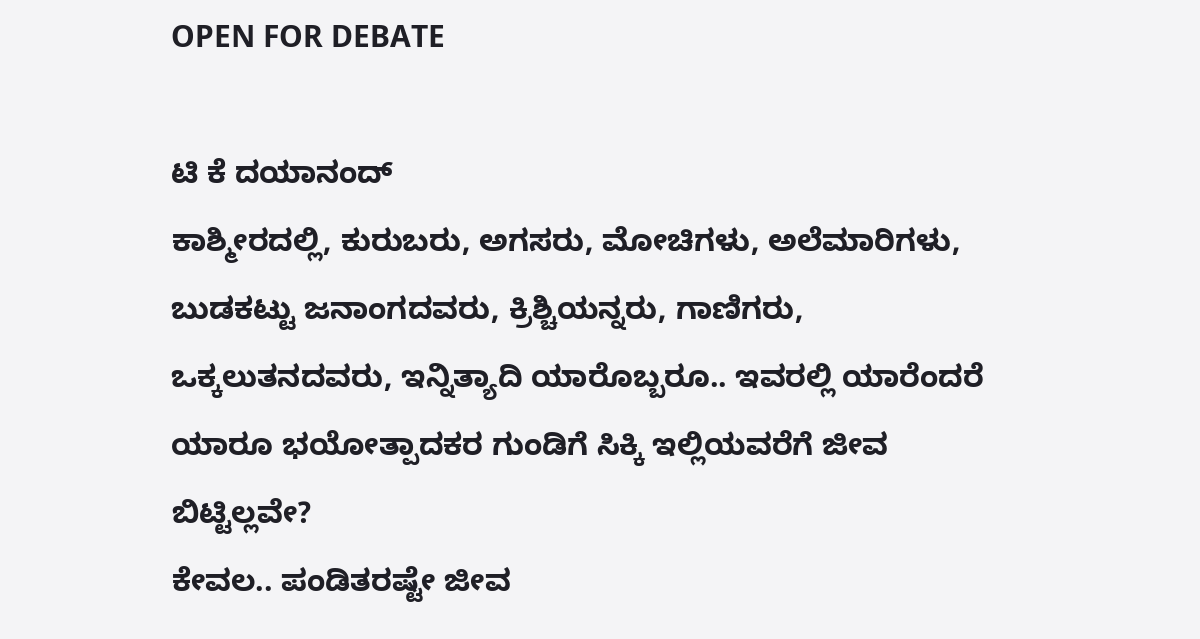OPEN FOR DEBATE

ಟಿ ಕೆ ದಯಾನಂದ್
ಕಾಶ್ಮೀರದಲ್ಲಿ, ಕುರುಬರು, ಅಗಸರು, ಮೋಚಿಗಳು, ಅಲೆಮಾರಿಗಳು, ಬುಡಕಟ್ಟು ಜನಾಂಗದವರು, ಕ್ರಿಶ್ಚಿಯನ್ನರು, ಗಾಣಿಗರು, ಒಕ್ಕಲುತನದವರು, ಇನ್ನಿತ್ಯಾದಿ ಯಾರೊಬ್ಬರೂ.. ಇವರಲ್ಲಿ ಯಾರೆಂದರೆ ಯಾರೂ ಭಯೋತ್ಪಾದಕರ ಗುಂಡಿಗೆ ಸಿಕ್ಕಿ ಇಲ್ಲಿಯವರೆಗೆ ಜೀವ ಬಿಟ್ಟಿಲ್ಲವೇ?
ಕೇವಲ.. ಪಂಡಿತರಷ್ಟೇ ಜೀವ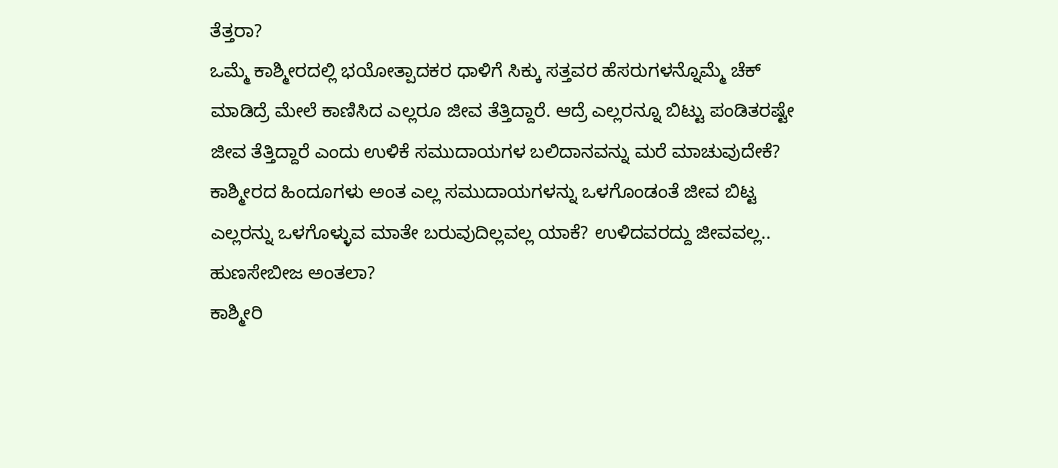ತೆತ್ತರಾ?
ಒಮ್ಮೆ ಕಾಶ್ಮೀರದಲ್ಲಿ ಭಯೋತ್ಪಾದಕರ ಧಾಳಿಗೆ ಸಿಕ್ಕು ಸತ್ತವರ ಹೆಸರುಗಳನ್ನೊಮ್ಮೆ ಚೆಕ್ ಮಾಡಿದ್ರೆ ಮೇಲೆ ಕಾಣಿಸಿದ ಎಲ್ಲರೂ ಜೀವ ತೆತ್ತಿದ್ದಾರೆ. ಆದ್ರೆ ಎಲ್ಲರನ್ನೂ ಬಿಟ್ಟು ಪಂಡಿತರಷ್ಟೇ ಜೀವ ತೆತ್ತಿದ್ದಾರೆ ಎಂದು ಉಳಿಕೆ ಸಮುದಾಯಗಳ ಬಲಿದಾನವನ್ನು ಮರೆ ಮಾಚುವುದೇಕೆ? ಕಾಶ್ಮೀರದ ಹಿಂದೂಗಳು ಅಂತ ಎಲ್ಲ ಸಮುದಾಯಗಳನ್ನು ಒಳಗೊಂಡಂತೆ ಜೀವ ಬಿಟ್ಟ ಎಲ್ಲರನ್ನು ಒಳಗೊಳ್ಳುವ ಮಾತೇ ಬರುವುದಿಲ್ಲವಲ್ಲ ಯಾಕೆ? ಉಳಿದವರದ್ದು ಜೀವವಲ್ಲ.. ಹುಣಸೇಬೀಜ ಅಂತಲಾ?
ಕಾಶ್ಮೀರಿ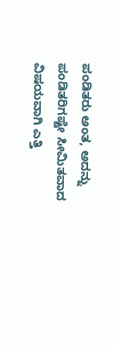ಪಂಡಿತರು ಅಂತ, ಅದನ್ನು ಪಂಡಿತರಿಗಷ್ಟೇ ಸೀಮಿತವಾದ ವಿಷಯವಾಗಿ ಎತ್ತಿ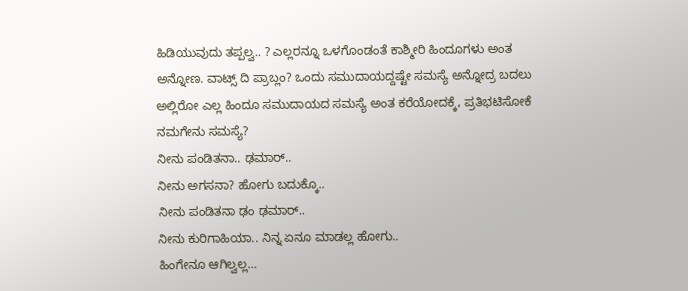ಹಿಡಿಯುವುದು ತಪ್ಪಲ್ವ.. ? ಎಲ್ಲರನ್ನೂ ಒಳಗೊಂಡಂತೆ ಕಾಶ್ಮೀರಿ ಹಿಂದೂಗಳು ಅಂತ ಅನ್ನೋಣ. ವಾಟ್ಸ್ ದಿ ಪ್ರಾಬ್ಲಂ? ಒಂದು ಸಮುದಾಯದ್ದಷ್ಟೇ ಸಮಸ್ಯೆ ಅನ್ನೋದ್ರ ಬದಲು ಅಲ್ಲಿರೋ ಎಲ್ಲ ಹಿಂದೂ ಸಮುದಾಯದ ಸಮಸ್ಯೆ ಅಂತ ಕರೆಯೋದಕ್ಕೆ, ಪ್ರತಿಭಟಿಸೋಕೆ ನಮಗೇನು ಸಮಸ್ಯೆ?
ನೀನು ಪಂಡಿತನಾ.. ಢಮಾರ್..
ನೀನು ಅಗಸನಾ? ಹೋಗು ಬದುಕ್ಕೊ..
ನೀನು ಪಂಡಿತನಾ ಢಂ ಢಮಾರ್..
ನೀನು ಕುರಿಗಾಹಿಯಾ.. ನಿನ್ನ ಏನೂ ಮಾಡಲ್ಲ ಹೋಗು..
ಹಿಂಗೇನೂ ಆಗಿಲ್ವಲ್ಲ…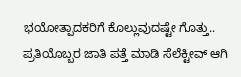ಭಯೋತ್ಪಾದಕರಿಗೆ ಕೊಲ್ಲುವುದಷ್ಟೇ ಗೊತ್ತು..
ಪ್ರತಿಯೊಬ್ಬರ ಜಾತಿ ಪತ್ತೆ ಮಾಡಿ ಸೆಲೆಕ್ಟೀವ್ ಆಗಿ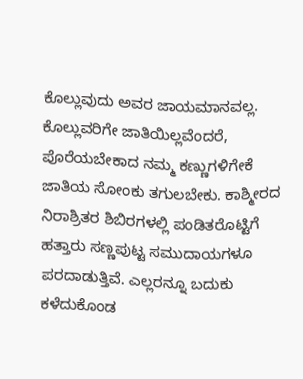ಕೊಲ್ಲುವುದು ಅವರ ಜಾಯಮಾನವಲ್ಲ. ಕೊಲ್ಲುವರಿಗೇ ಜಾತಿಯಿಲ್ಲವೆಂದರೆ, ಪೊರೆಯಬೇಕಾದ ನಮ್ಮ ಕಣ್ಣುಗಳಿಗೇಕೆ ಜಾತಿಯ ಸೋಂಕು ತಗುಲಬೇಕು. ಕಾಶ್ಮೀರದ ನಿರಾಶ್ರಿತರ ಶಿಬಿರಗಳಲ್ಲಿ ಪಂಡಿತರೊಟ್ಟಿಗೆ ಹತ್ತಾರು ಸಣ್ಣಪುಟ್ಟ ಸಮುದಾಯಗಳೂ ಪರದಾಡುತ್ತಿವೆ. ಎಲ್ಲರನ್ನೂ ಬದುಕು ಕಳೆದುಕೊಂಡ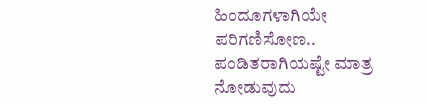ಹಿಂದೂಗಳಾಗಿಯೇ ಪರಿಗಣಿಸೋಣ.. ಪಂಡಿತರಾಗಿಯಷ್ಟೇ ಮಾತ್ರ ನೋಡುವುದು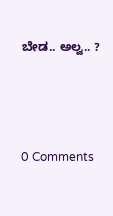ಬೇಡ.. ಅಲ್ವ.. ?





0 Comments